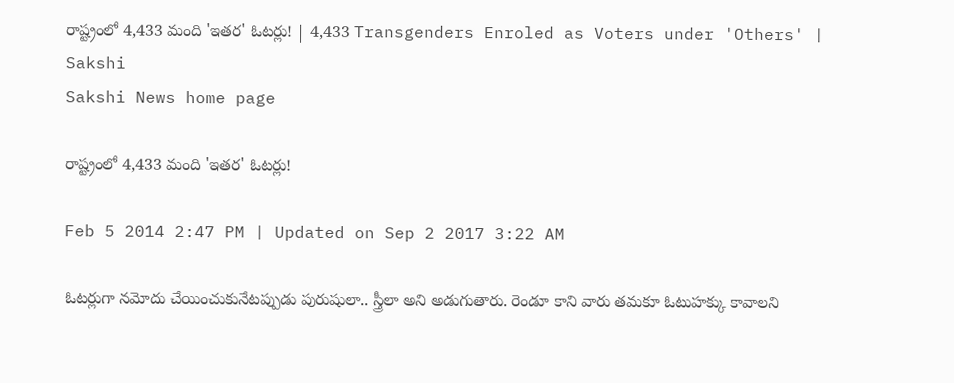రాష్ట్రంలో 4,433 మంది 'ఇతర' ఓటర్లు! | 4,433 Transgenders Enroled as Voters under 'Others' | Sakshi
Sakshi News home page

రాష్ట్రంలో 4,433 మంది 'ఇతర' ఓటర్లు!

Feb 5 2014 2:47 PM | Updated on Sep 2 2017 3:22 AM

ఓటర్లుగా నమోదు చేయించుకునేటప్పుడు పురుషులా.. స్త్రీలా అని అడుగుతారు. రెండూ కాని వారు తమకూ ఓటుహక్కు కావాలని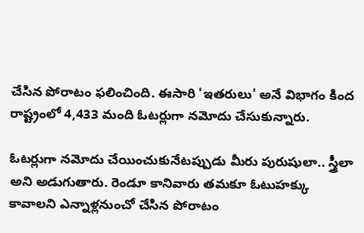చేసిన పోరాటం ఫలించింది. ఈసారి 'ఇతరులు' అనే విభాగం కింద రాష్ట్రంలో 4,433 మంది ఓటర్లుగా నమోదు చేసుకున్నారు.

ఓటర్లుగా నమోదు చేయించుకునేటప్పుడు మీరు పురుషులా.. స్త్రీలా అని అడుగుతారు. రెండూ కానివారు తమకూ ఓటుహక్కు కావాలని ఎన్నాళ్లనుంచో చేసిన పోరాటం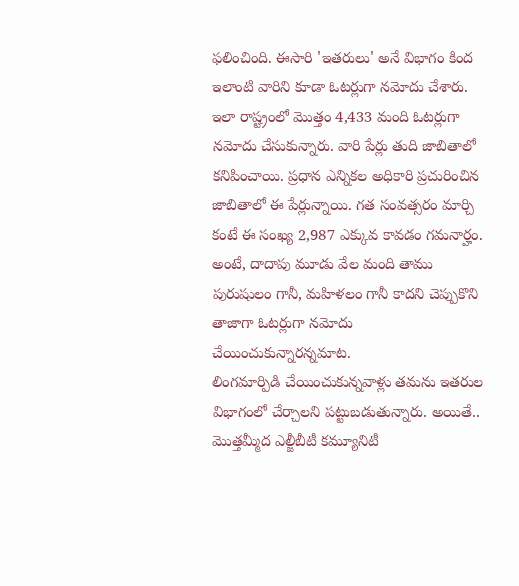ఫలించింది. ఈసారి 'ఇతరులు' అనే విభాగం కింద ఇలాంటి వారిని కూడా ఓటర్లుగా నమోదు చేశారు. ఇలా రాష్ట్రంలో మొత్తం 4,433 మంది ఓటర్లుగా నమోదు చేసుకున్నారు. వారి పేర్లు తుది జాబితాలో కనిపించాయి. ప్రధాన ఎన్నికల అధికారి ప్రచురించిన జాబితాలో ఈ పేర్లున్నాయి. గత సంవత్సరం మార్చి కంటే ఈ సంఖ్య 2,987 ఎక్కువ కావడం గమనార్హం. అంటే, దాదాపు మూడు వేల మంది తాము పురుషులం గానీ, మహిళలం గానీ కాదని చెప్పుకొని తాజాగా ఓటర్లుగా నమోదు చేయించుకున్నారన్నమాట.
లింగమార్పిడి చేయించుకున్నవాళ్లు తమను ఇతరుల విభాగంలో చేర్చాలని పట్టుబడుతున్నారు. అయితే.. మొత్తమ్మీద ఎల్జీబీటీ కమ్యూనిటీ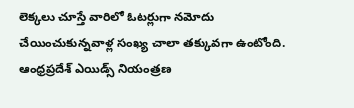లెక్కలు చూస్తే వారిలో ఓటర్లుగా నమోదు చేయించుకున్నవాళ్ల సంఖ్య చాలా తక్కువగా ఉంటోంది. ఆంధ్రప్రదేశ్ ఎయిడ్స్ నియంత్రణ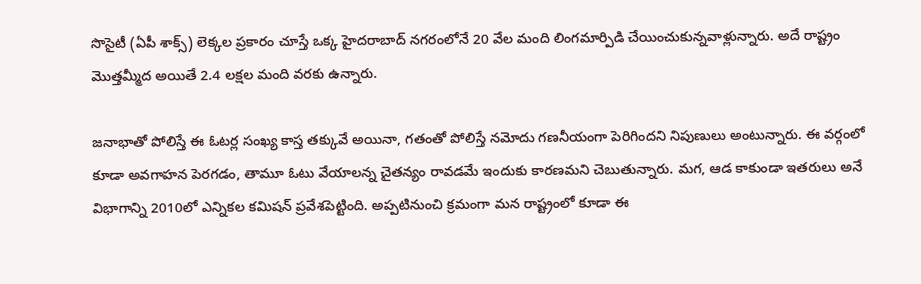సొసైటీ (ఏపీ శాక్స్) లెక్కల ప్రకారం చూస్తే ఒక్క హైదరాబాద్ నగరంలోనే 20 వేల మంది లింగమార్పిడి చేయించుకున్నవాళ్లున్నారు. అదే రాష్ట్రం మొత్తమ్మీద అయితే 2.4 లక్షల మంది వరకు ఉన్నారు.

జనాభాతో పోలిస్తే ఈ ఓటర్ల సంఖ్య కాస్త తక్కువే అయినా, గతంతో పోలిస్తే నమోదు గణనీయంగా పెరిగిందని నిపుణులు అంటున్నారు. ఈ వర్గంలో కూడా అవగాహన పెరగడం, తామూ ఓటు వేయాలన్న చైతన్యం రావడమే ఇందుకు కారణమని చెబుతున్నారు. మగ, ఆడ కాకుండా ఇతరులు అనే విభాగాన్ని 2010లో ఎన్నికల కమిషన్ ప్రవేశపెట్టింది. అప్పటినుంచి క్రమంగా మన రాష్ట్రంలో కూడా ఈ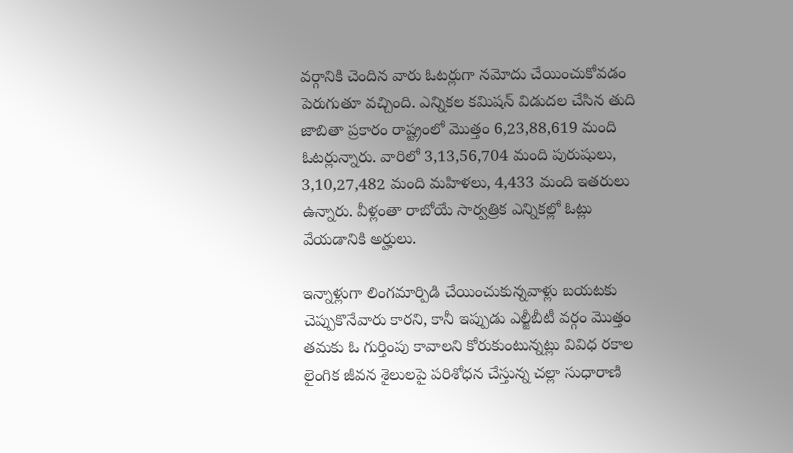వర్గానికి చెందిన వారు ఓటర్లుగా నమోదు చేయించుకోవడం పెరుగుతూ వచ్చింది. ఎన్నికల కమిషన్ విడుదల చేసిన తుది జాబితా ప్రకారం రాష్ట్రంలో మొత్తం 6,23,88,619 మంది ఓటర్లున్నారు. వారిలో 3,13,56,704 మంది పురుషులు, 3,10,27,482 మంది మహిళలు, 4,433 మంది ఇతరులు ఉన్నారు. వీళ్లంతా రాబోయే సార్వత్రిక ఎన్నికల్లో ఓట్లు వేయడానికి అర్హులు.

ఇన్నాళ్లుగా లింగమార్పిడి చేయించుకున్నవాళ్లు బయటకు చెప్పుకొనేవారు కారని, కానీ ఇప్పుడు ఎల్జీబీటీ వర్గం మొత్తం తమకు ఓ గుర్తింపు కావాలని కోరుకుంటున్నట్లు వివిధ రకాల లైంగిక జీవన శైలులపై పరిశోధన చేస్తున్న చల్లా సుధారాణి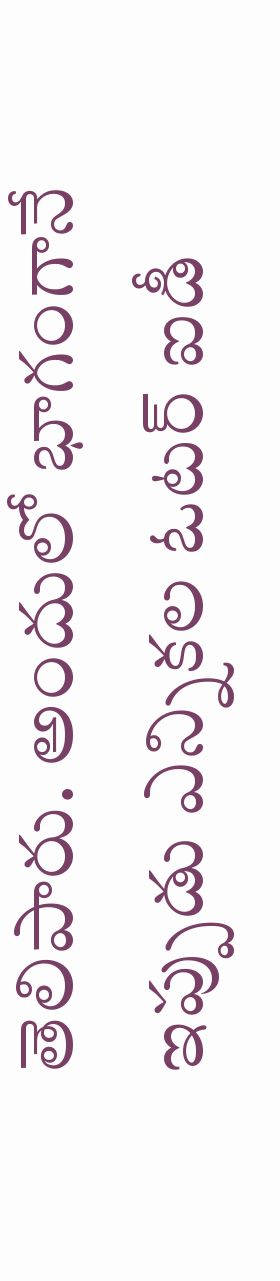తెలిపారు. అందులో భాగంగానే ఇప్పుడు ఎన్నికల ఓటర్ ఐడీ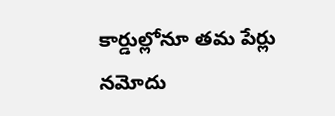కార్డుల్లోనూ తమ పేర్లు నమోదు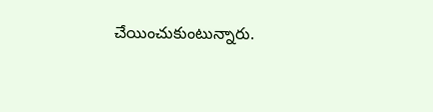చేయించుకుంటున్నారు.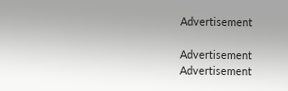Advertisement

Advertisement
Advertisement